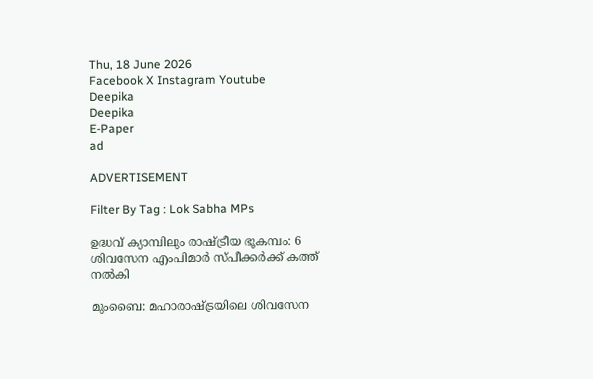Thu, 18 June 2026
Facebook X Instagram Youtube
Deepika
Deepika
E-Paper
ad

ADVERTISEMENT

Filter By Tag : Lok Sabha MPs

ഉദ്ധവ് ക്യാമ്പിലും രാഷ്ട്രീയ ഭൂകമ്പം: 6 ശിവസേന എംപിമാർ സ്പീക്കർക്ക് കത്ത് നൽകി

മുംബൈ: മഹാരാഷ്ട്രയിലെ ശിവസേന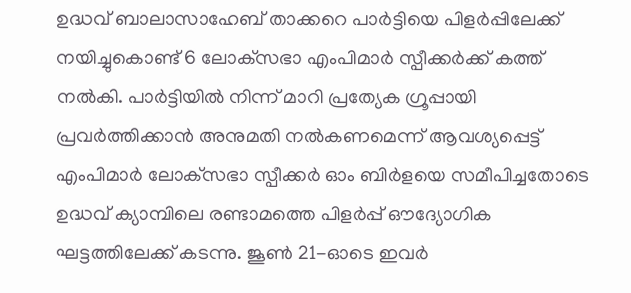ഉദ്ധവ് ബാലാസാഹേബ് താക്കറെ പാർട്ടിയെ പിളർപ്പിലേക്ക് നയിച്ചുകൊണ്ട് 6 ലോക്‌സഭാ എംപിമാർ സ്പീക്കർക്ക് കത്ത് നൽകി. പാർട്ടിയിൽ നിന്ന് മാറി പ്രത്യേക ഗ്രൂപ്പായി പ്രവർത്തിക്കാൻ അനുമതി നൽകണമെന്ന് ആവശ്യപ്പെട്ട് എംപിമാർ ലോക്‌സഭാ സ്പീക്കർ ഓം ബിർളയെ സമീപിച്ചതോടെ ഉദ്ധവ് ക്യാമ്പിലെ രണ്ടാമത്തെ പിളർപ്പ് ഔദ്യോഗിക ഘട്ടത്തിലേക്ക് കടന്നു. ജൂൺ 21-ഓടെ ഇവർ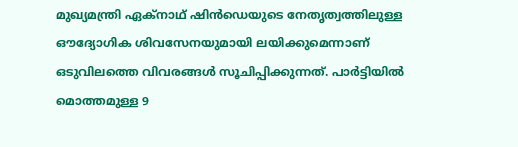മുഖ്യമന്ത്രി ഏക്‌നാഥ് ഷിൻഡെയുടെ നേതൃത്വത്തിലുള്ള ഔദ്യോഗിക ശിവസേനയുമായി ലയിക്കുമെന്നാണ് ഒടുവിലത്തെ വിവരങ്ങൾ സൂചിപ്പിക്കുന്നത്. പാർട്ടിയിൽ മൊത്തമുള്ള 9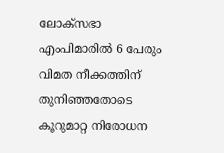ലോക്‌സഭാ എംപിമാരിൽ 6 പേരും വിമത നീക്കത്തിന് തുനിഞ്ഞതോടെ കൂറുമാറ്റ നിരോധന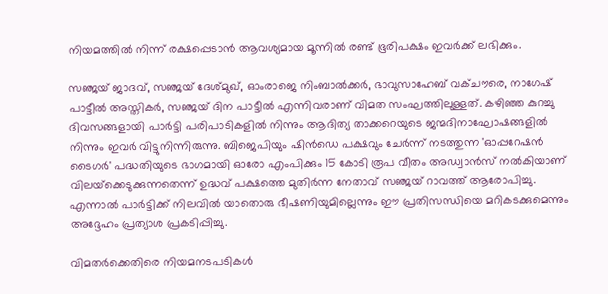നിയമത്തിൽ നിന്ന് രക്ഷപ്പെടാൻ ആവശ്യമായ മൂന്നിൽ രണ്ട് ഭൂരിപക്ഷം ഇവർക്ക് ലഭിക്കും.

സഞ്ജയ് ജാദവ്, സഞ്ജയ് ദേശ്മുഖ്, ഓംരാജെ നിംബാൽക്കർ, ഭാവുസാഹേബ് വക്ചൗരെ, നാഗേഷ് പാട്ടീൽ അസ്തികർ, സഞ്ജയ് ദിന പാട്ടീൽ എന്നിവരാണ് വിമത സംഘത്തിലുള്ളത്. കഴിഞ്ഞ കുറച്ചു ദിവസങ്ങളായി പാർട്ടി പരിപാടികളിൽ നിന്നും ആദിത്യ താക്കറെയുടെ ജന്മദിനാഘോഷങ്ങളിൽ നിന്നും ഇവർ വിട്ടുനിന്നിരുന്നു. ബിജെപിയും ഷിൻഡെ പക്ഷവും ചേർന്ന് നടത്തുന്ന 'ഓപ്പറേഷൻ ടൈഗർ' പദ്ധതിയുടെ ഭാഗമായി ഓരോ എംപിക്കും 15 കോടി രൂപ വീതം അഡ്വാൻസ് നൽകിയാണ് വിലയ്‌ക്കെടുക്കുന്നതെന്ന് ഉദ്ധവ് പക്ഷത്തെ മുതിർന്ന നേതാവ് സഞ്ജയ് റാവത്ത് ആരോപിച്ചു. എന്നാൽ പാർട്ടിക്ക് നിലവിൽ യാതൊരു ഭീഷണിയുമില്ലെന്നും ഈ പ്രതിസന്ധിയെ മറികടക്കുമെന്നും അദ്ദേഹം പ്രത്യാശ പ്രകടിപ്പിച്ചു.

വിമതർക്കെതിരെ നിയമനടപടികൾ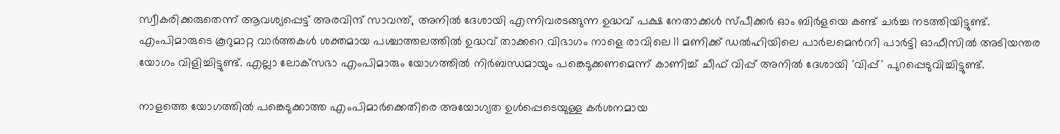സ്വീകരിക്കരുതെന്ന് ആവശ്യപ്പെട്ട് അരവിന്ദ് സാവന്ത്, അനിൽ ദേശായി എന്നിവരടങ്ങുന്ന ഉദ്ധവ് പക്ഷ നേതാക്കൾ സ്പീക്കർ ഓം ബിർളയെ കണ്ട് ചർച്ച നടത്തിയിട്ടുണ്ട്. എംപിമാരുടെ കൂറുമാറ്റ വാർത്തകൾ ശക്തമായ പശ്ചാത്തലത്തിൽ ഉദ്ധവ് താക്കറെ വിഭാഗം നാളെ രാവിലെ 11 മണിക്ക് ഡൽഹിയിലെ പാർലമെന്‍ററി പാർട്ടി ഓഫീസിൽ അടിയന്തര യോഗം വിളിച്ചിട്ടുണ്ട്. എല്ലാ ലോക്‌സഭാ എംപിമാരും യോഗത്തിൽ നിർബന്ധമായും പങ്കെടുക്കണമെന്ന് കാണിച്ച് ചീഫ് വിപ്പ് അനിൽ ദേശായി 'വിപ്പ്' പുറപ്പെടുവിച്ചിട്ടുണ്ട്.

നാളത്തെ യോഗത്തിൽ പങ്കെടുക്കാത്ത എംപിമാർക്കെതിരെ അയോഗ്യത ഉൾപ്പെടെയുള്ള കർശനമായ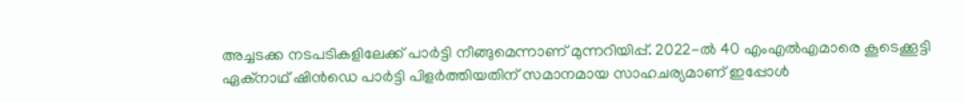അച്ചടക്ക നടപടികളിലേക്ക് പാർട്ടി നീങ്ങുമെന്നാണ് മുന്നറിയിപ്പ്. 2022-ൽ 40 എംഎൽഎമാരെ കൂടെക്കൂട്ടി ഏക്നാഥ് ഷിൻഡെ പാർട്ടി പിളർത്തിയതിന് സമാനമായ സാഹചര്യമാണ് ഇപ്പോൾ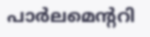പാർലമെന്‍ററി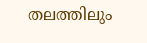തലത്തിലും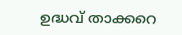ഉദ്ധവ് താക്കറെ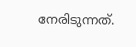നേരിടുന്നത്.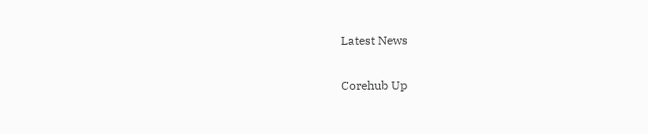Latest News

Corehub Up